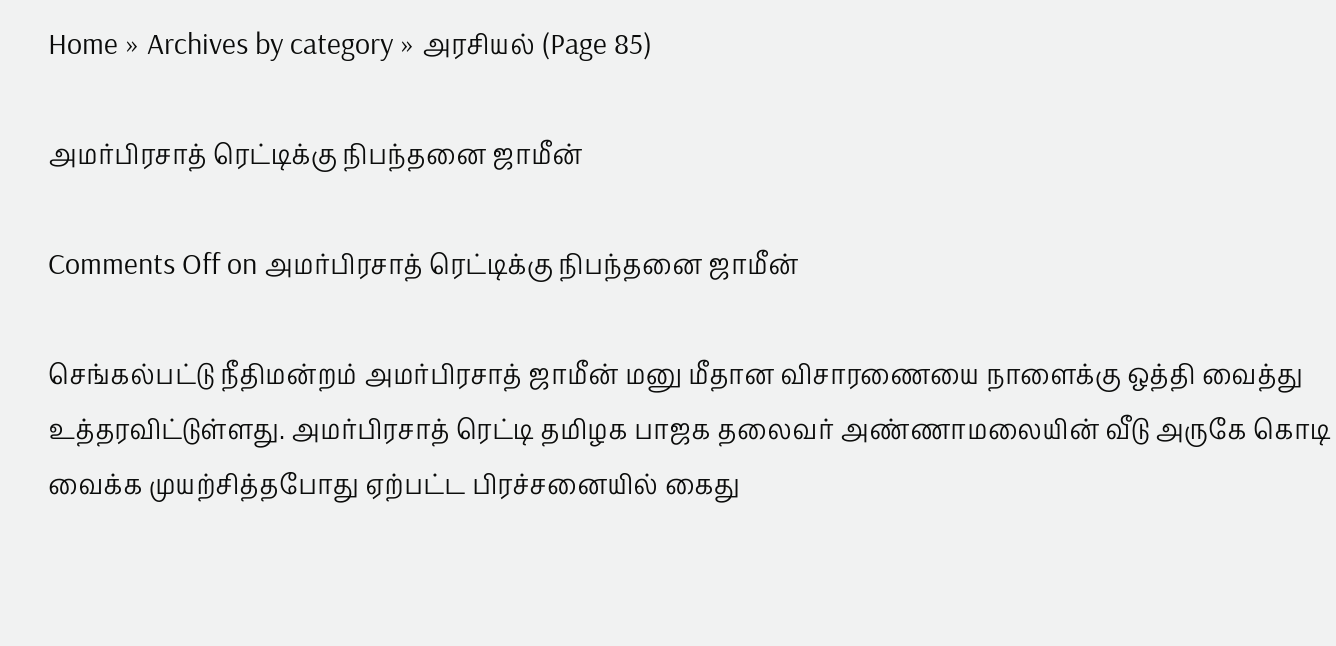Home » Archives by category » அரசியல் (Page 85)

அமர்பிரசாத் ரெட்டிக்கு நிபந்தனை ஜாமீன்

Comments Off on அமர்பிரசாத் ரெட்டிக்கு நிபந்தனை ஜாமீன்

செங்கல்பட்டு நீதிமன்றம் அமர்பிரசாத் ஜாமீன் மனு மீதான விசாரணையை நாளைக்கு ஒத்தி வைத்து உத்தரவிட்டுள்ளது. அமர்பிரசாத் ரெட்டி தமிழக பாஜக தலைவர் அண்ணாமலையின் வீடு அருகே கொடி வைக்க முயற்சித்தபோது ஏற்பட்ட பிரச்சனையில் கைது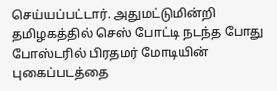செய்யப்பட்டார். அதுமட்டுமின்றி தமிழகத்தில் செஸ் போட்டி நடந்த போது போஸ்டரில் பிரதமர் மோடியின் புகைப்படத்தை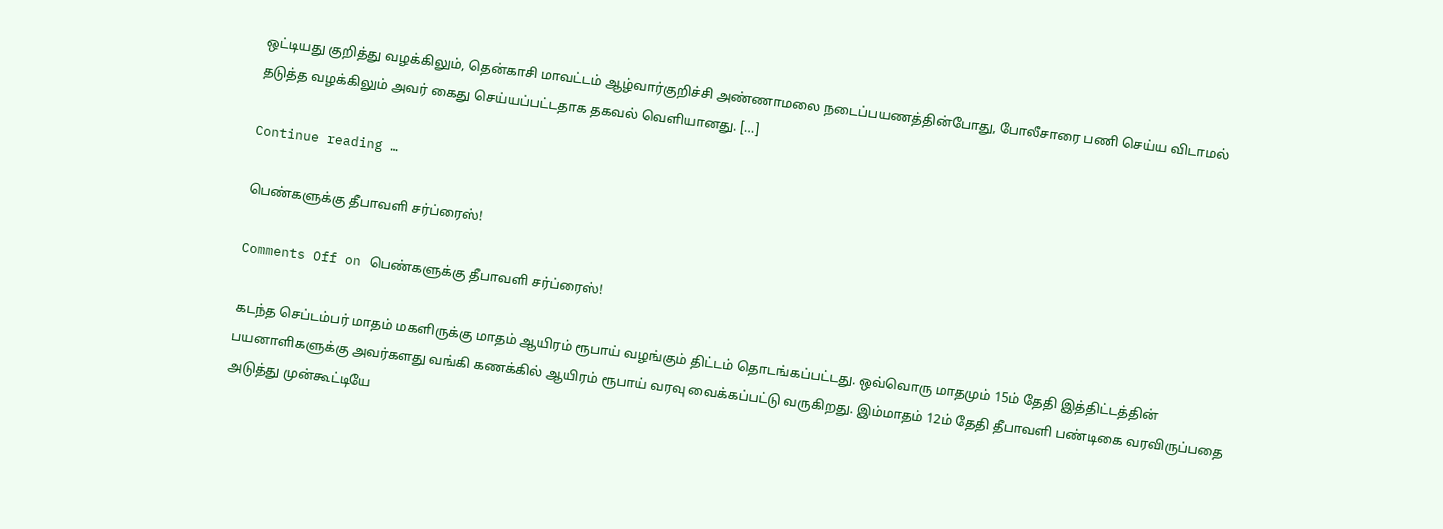ஒட்டியது குறித்து வழக்கிலும், தென்காசி மாவட்டம் ஆழ்வார்குறிச்சி அண்ணாமலை நடைப்பயணத்தின்போது, போலீசாரை பணி செய்ய விடாமல் தடுத்த வழக்கிலும் அவர் கைது செய்யப்பட்டதாக தகவல் வெளியானது. […]

Continue reading …

பெண்களுக்கு தீபாவளி சர்ப்ரைஸ்!

Comments Off on பெண்களுக்கு தீபாவளி சர்ப்ரைஸ்!

கடந்த செப்டம்பர் மாதம் மகளிருக்கு மாதம் ஆயிரம் ரூபாய் வழங்கும் திட்டம் தொடங்கப்பட்டது. ஒவ்வொரு மாதமும் 15ம் தேதி இத்திட்டத்தின் பயனாளிகளுக்கு அவர்களது வங்கி கணக்கில் ஆயிரம் ரூபாய் வரவு வைக்கப்பட்டு வருகிறது. இம்மாதம் 12ம் தேதி தீபாவளி பண்டிகை வரவிருப்பதை அடுத்து முன்கூட்டியே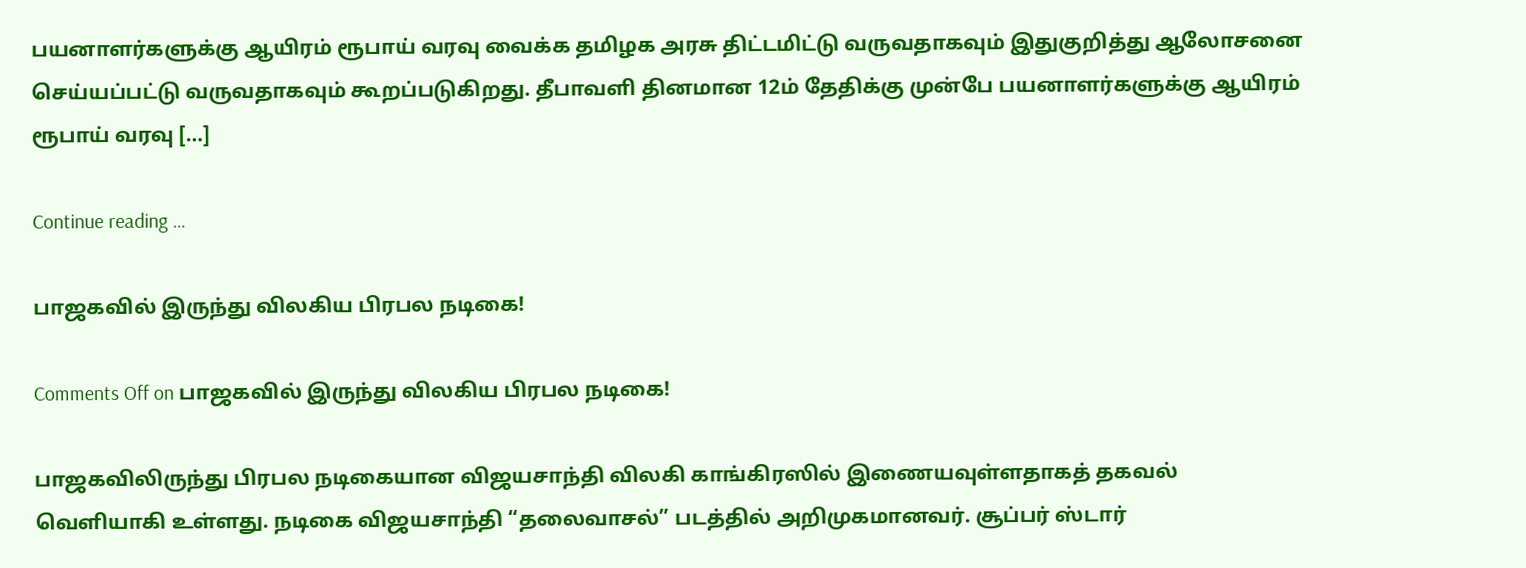பயனாளர்களுக்கு ஆயிரம் ரூபாய் வரவு வைக்க தமிழக அரசு திட்டமிட்டு வருவதாகவும் இதுகுறித்து ஆலோசனை செய்யப்பட்டு வருவதாகவும் கூறப்படுகிறது. தீபாவளி தினமான 12ம் தேதிக்கு முன்பே பயனாளர்களுக்கு ஆயிரம் ரூபாய் வரவு […]

Continue reading …

பாஜகவில் இருந்து விலகிய பிரபல நடிகை!

Comments Off on பாஜகவில் இருந்து விலகிய பிரபல நடிகை!

பாஜகவிலிருந்து பிரபல நடிகையான விஜயசாந்தி விலகி காங்கிரஸில் இணையவுள்ளதாகத் தகவல் வெளியாகி உள்ளது. நடிகை விஜயசாந்தி “தலைவாசல்” படத்தில் அறிமுகமானவர். சூப்பர் ஸ்டார்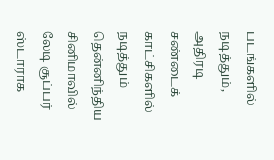படங்களில் நடித்தும், அதிரடி சண்டைக் காட்சிகளில் நடித்தும் தென்னிந்திய சினிமாவில் லேடி சூப்பர் ஸ்டாராக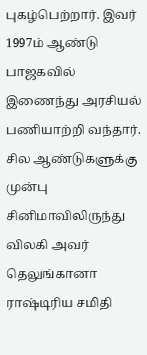புகழ்பெற்றார். இவர் 1997ம் ஆண்டு பாஜகவில் இணைந்து அரசியல் பணியாற்றி வந்தார். சில ஆண்டுகளுக்கு முன்பு சினிமாவிலிருந்து விலகி அவர் தெலுங்கானா ராஷ்டிரிய சமிதி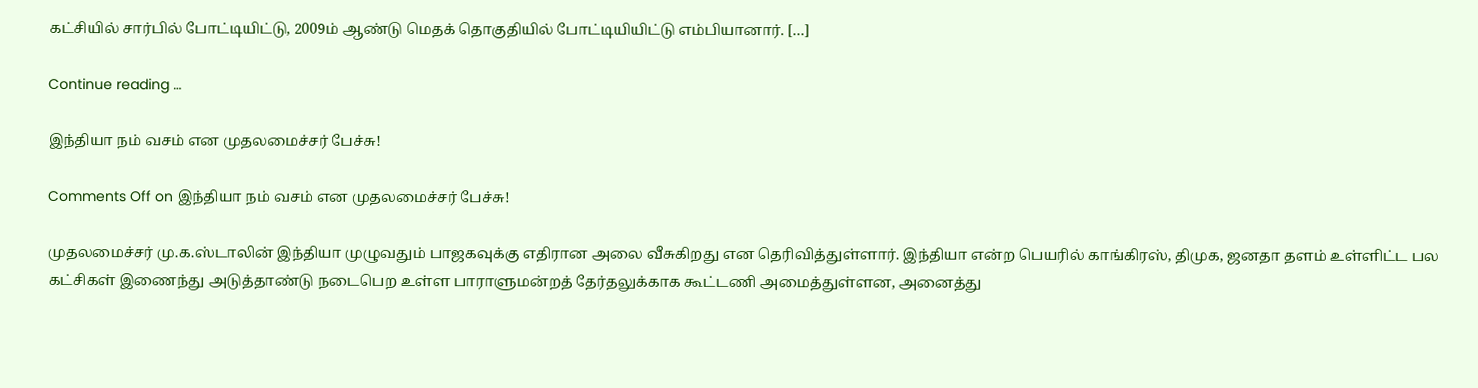கட்சியில் சார்பில் போட்டியிட்டு, 2009ம் ஆண்டு மெதக் தொகுதியில் போட்டியியிட்டு எம்பியானார். […]

Continue reading …

இந்தியா நம் வசம் என முதலமைச்சர் பேச்சு!

Comments Off on இந்தியா நம் வசம் என முதலமைச்சர் பேச்சு!

முதலமைச்சர் மு.க.ஸ்டாலின் இந்தியா முழுவதும் பாஜகவுக்கு எதிரான அலை வீசுகிறது என தெரிவித்துள்ளார். இந்தியா என்ற பெயரில் காங்கிரஸ், திமுக, ஜனதா தளம் உள்ளிட்ட பல கட்சிகள் இணைந்து அடுத்தாண்டு நடைபெற உள்ள பாராளுமன்றத் தேர்தலுக்காக கூட்டணி அமைத்துள்ளன, அனைத்து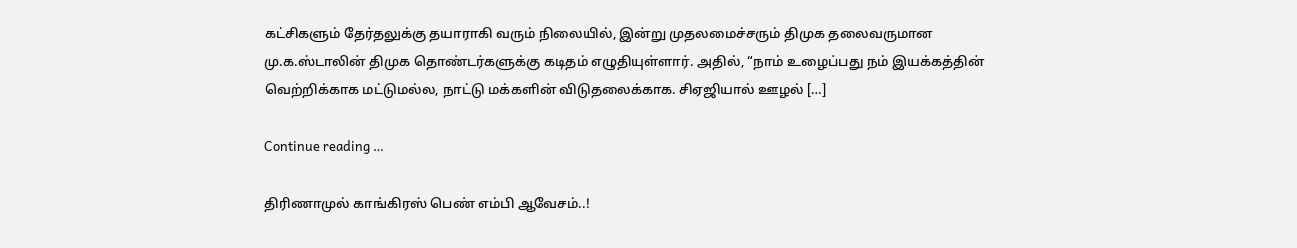கட்சிகளும் தேர்தலுக்கு தயாராகி வரும் நிலையில், இன்று முதலமைச்சரும் திமுக தலைவருமான மு.க.ஸ்டாலின் திமுக தொண்டர்களுக்கு கடிதம் எழுதியுள்ளார். அதில், “நாம் உழைப்பது நம் இயக்கத்தின் வெற்றிக்காக மட்டுமல்ல, நாட்டு மக்களின் விடுதலைக்காக. சிஏஜியால் ஊழல் […]

Continue reading …

திரிணாமுல் காங்கிரஸ் பெண் எம்பி ஆவேசம்..!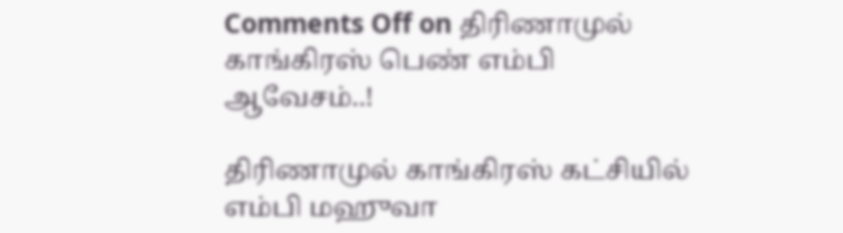Comments Off on திரிணாமுல் காங்கிரஸ் பெண் எம்பி ஆவேசம்..!

திரிணாமுல் காங்கிரஸ் கட்சியில் எம்பி மஹுவா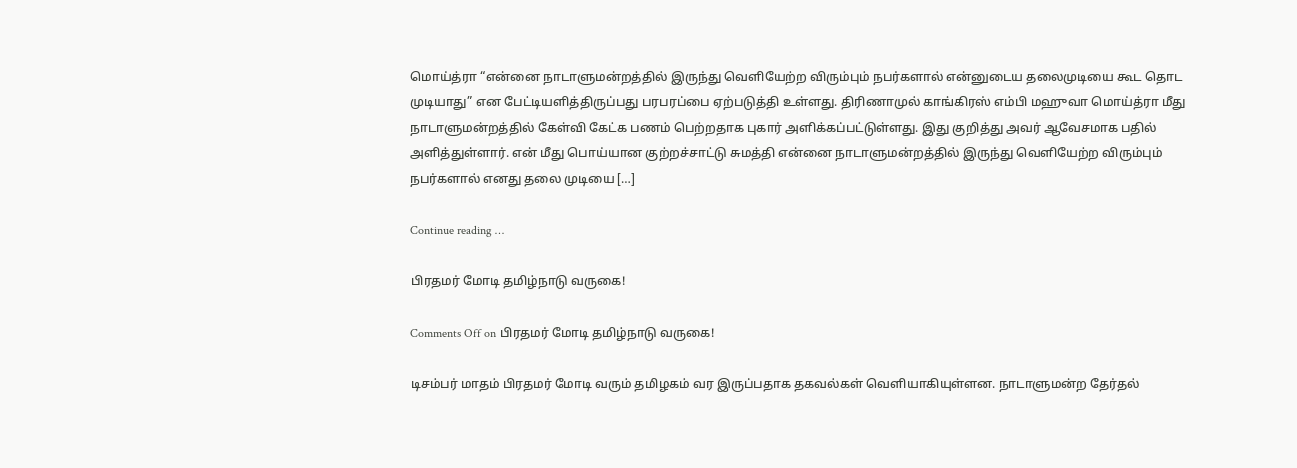மொய்த்ரா “என்னை நாடாளுமன்றத்தில் இருந்து வெளியேற்ற விரும்பும் நபர்களால் என்னுடைய தலைமுடியை கூட தொட முடியாது” என பேட்டியளித்திருப்பது பரபரப்பை ஏற்படுத்தி உள்ளது. திரிணாமுல் காங்கிரஸ் எம்பி மஹுவா மொய்த்ரா மீது நாடாளுமன்றத்தில் கேள்வி கேட்க பணம் பெற்றதாக புகார் அளிக்கப்பட்டுள்ளது. இது குறித்து அவர் ஆவேசமாக பதில் அளித்துள்ளார். என் மீது பொய்யான குற்றச்சாட்டு சுமத்தி என்னை நாடாளுமன்றத்தில் இருந்து வெளியேற்ற விரும்பும் நபர்களால் எனது தலை முடியை […]

Continue reading …

பிரதமர் மோடி தமிழ்நாடு வருகை!

Comments Off on பிரதமர் மோடி தமிழ்நாடு வருகை!

டிசம்பர் மாதம் பிரதமர் மோடி வரும் தமிழகம் வர இருப்பதாக தகவல்கள் வெளியாகியுள்ளன. நாடாளுமன்ற தேர்தல்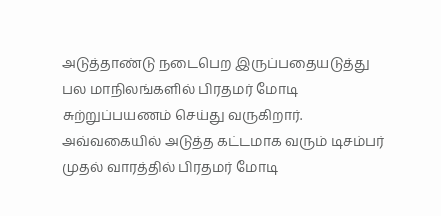அடுத்தாண்டு நடைபெற இருப்பதையடுத்து பல மாநிலங்களில் பிரதமர் மோடி சுற்றுப்பயணம் செய்து வருகிறார். அவ்வகையில் அடுத்த கட்டமாக வரும் டிசம்பர் முதல் வாரத்தில் பிரதமர் மோடி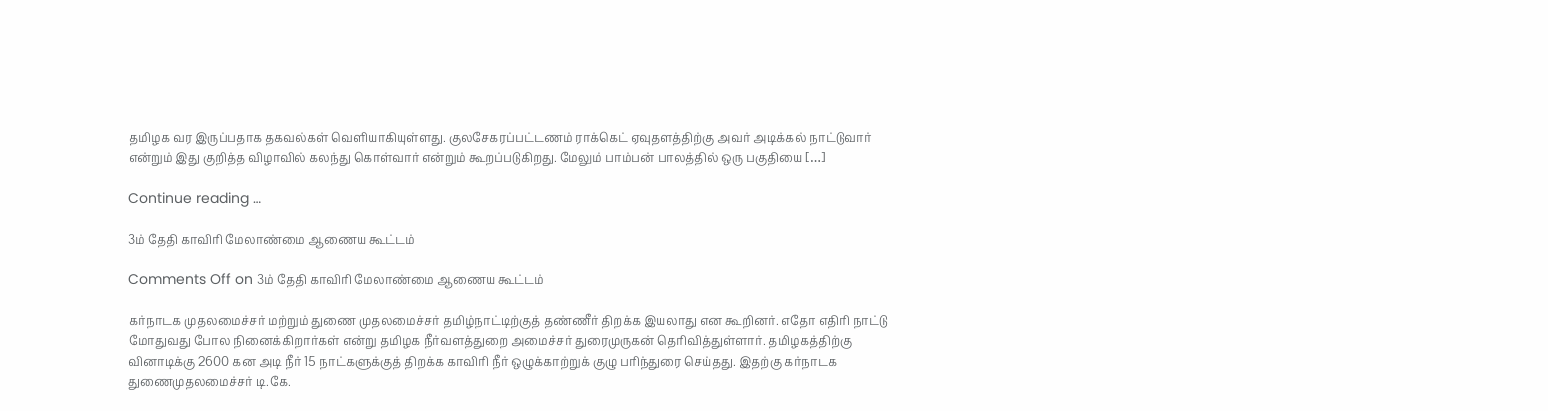தமிழக வர இருப்பதாக தகவல்கள் வெளியாகியுள்ளது. குலசேகரப்பட்டணம் ராக்கெட் ஏவுதளத்திற்கு அவர் அடிக்கல் நாட்டுவார் என்றும் இது குறித்த விழாவில் கலந்து கொள்வார் என்றும் கூறப்படுகிறது. மேலும் பாம்பன் பாலத்தில் ஒரு பகுதியை […]

Continue reading …

3ம் தேதி காவிரி மேலாண்மை ஆணைய கூட்டம்

Comments Off on 3ம் தேதி காவிரி மேலாண்மை ஆணைய கூட்டம்

கர்நாடக முதலமைச்சர் மற்றும் துணை முதலமைச்சர் தமிழ்நாட்டிற்குத் தண்ணீர் திறக்க இயலாது என கூறினர். எதோ எதிரி நாட்டு மோதுவது போல நினைக்கிறார்கள் என்று தமிழக நீர்வளத்துறை அமைச்சர் துரைமுருகன் தெரிவித்துள்ளார். தமிழகத்திற்கு வினாடிக்கு 2600 கன அடி நீர் 15 நாட்களுக்குத் திறக்க காவிரி நீர் ஒழுக்காற்றுக் குழு பரிந்துரை செய்தது. இதற்கு கர்நாடக துணைமுதலமைச்சர் டி.கே.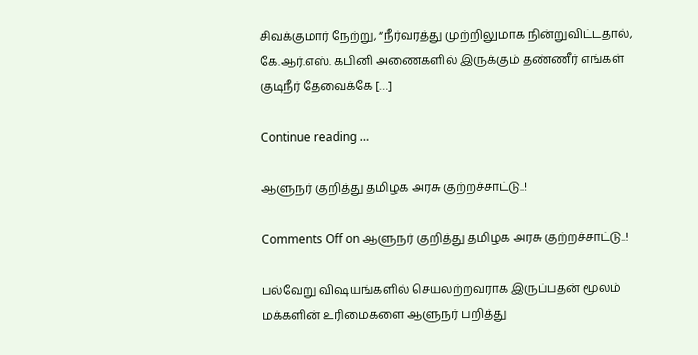சிவக்குமார் நேற்று, “நீர்வரத்து முற்றிலுமாக நின்றுவிட்டதால், கே.ஆர்.எஸ். கபினி அணைகளில் இருக்கும் தண்ணீர் எங்கள் குடிநீர் தேவைக்கே […]

Continue reading …

ஆளுநர் குறித்து தமிழக அரசு குற்றச்சாட்டு..!

Comments Off on ஆளுநர் குறித்து தமிழக அரசு குற்றச்சாட்டு..!

பல்வேறு விஷயங்களில் செயலற்றவராக இருப்பதன் மூலம் மக்களின் உரிமைகளை ஆளுநர் பறித்து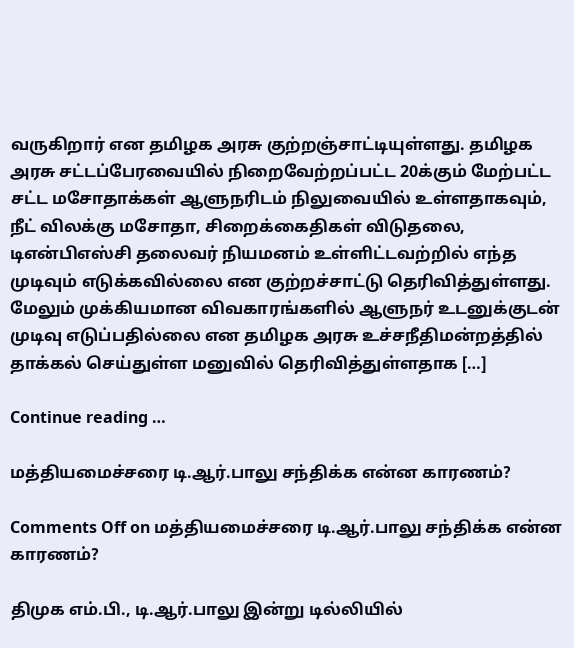வருகிறார் என தமிழக அரசு குற்றஞ்சாட்டியுள்ளது. தமிழக அரசு சட்டப்பேரவையில் நிறைவேற்றப்பட்ட 20க்கும் மேற்பட்ட சட்ட மசோதாக்கள் ஆளுநரிடம் நிலுவையில் உள்ளதாகவும், நீட் விலக்கு மசோதா, சிறைக்கைதிகள் விடுதலை, டிஎன்பிஎஸ்சி தலைவர் நியமனம் உள்ளிட்டவற்றில் எந்த முடிவும் எடுக்கவில்லை என குற்றச்சாட்டு தெரிவித்துள்ளது. மேலும் முக்கியமான விவகாரங்களில் ஆளுநர் உடனுக்குடன் முடிவு எடுப்பதில்லை என தமிழக அரசு உச்சநீதிமன்றத்தில் தாக்கல் செய்துள்ள மனுவில் தெரிவித்துள்ளதாக […]

Continue reading …

மத்தியமைச்சரை டி.ஆர்.பாலு சந்திக்க என்ன காரணம்?

Comments Off on மத்தியமைச்சரை டி.ஆர்.பாலு சந்திக்க என்ன காரணம்?

திமுக எம்.பி., டி.ஆர்.பாலு இன்று டில்லியில்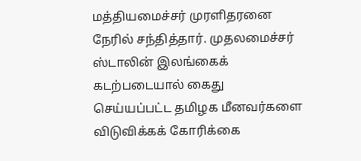மத்தியமைச்சர் முரளிதரனை நேரில் சந்தித்தார். முதலமைச்சர் ஸ்டாலின் இலங்கைக் கடற்படையால் கைது செய்யப்பட்ட தமிழக மீனவர்களை விடுவிக்கக் கோரிக்கை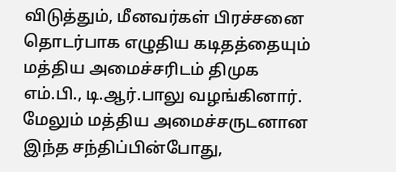விடுத்தும், மீனவர்கள் பிரச்சனை தொடர்பாக எழுதிய கடிதத்தையும் மத்திய அமைச்சரிடம் திமுக எம்.பி., டி.ஆர்.பாலு வழங்கினார். மேலும் மத்திய அமைச்சருடனான இந்த சந்திப்பின்போது,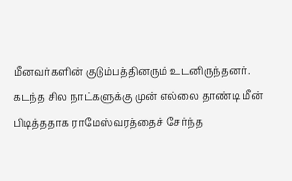மீனவர்களின் குடும்பத்தினரும் உடனிருந்தனர். கடந்த சில நாட்களுக்கு முன் எல்லை தாண்டி மீன் பிடித்ததாக ராமேஸ்வரத்தைச் சேர்ந்த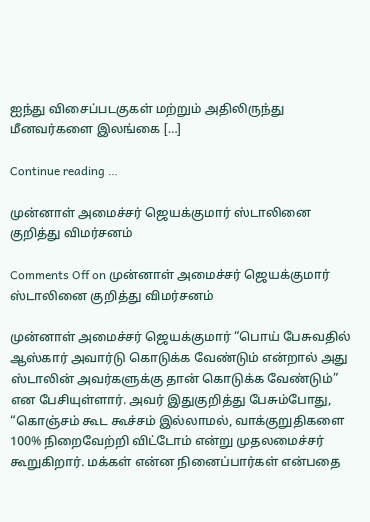ஐந்து விசைப்படகுகள் மற்றும் அதிலிருந்து மீனவர்களை இலங்கை […]

Continue reading …

முன்னாள் அமைச்சர் ஜெயக்குமார் ஸ்டாலினை குறித்து விமர்சனம்

Comments Off on முன்னாள் அமைச்சர் ஜெயக்குமார் ஸ்டாலினை குறித்து விமர்சனம்

முன்னாள் அமைச்சர் ஜெயக்குமார் “பொய் பேசுவதில் ஆஸ்கார் அவார்டு கொடுக்க வேண்டும் என்றால் அது ஸ்டாலின் அவர்களுக்கு தான் கொடுக்க வேண்டும்” என பேசியுள்ளார். அவர் இதுகுறித்து பேசும்போது, “கொஞ்சம் கூட கூச்சம் இல்லாமல், வாக்குறுதிகளை 100% நிறைவேற்றி விட்டோம் என்று முதலமைச்சர் கூறுகிறார். மக்கள் என்ன நினைப்பார்கள் என்பதை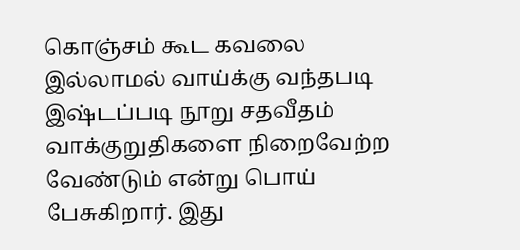கொஞ்சம் கூட கவலை இல்லாமல் வாய்க்கு வந்தபடி இஷ்டப்படி நூறு சதவீதம் வாக்குறுதிகளை நிறைவேற்ற வேண்டும் என்று பொய் பேசுகிறார். இது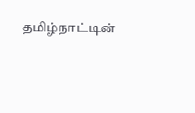தமிழ்நாட்டின்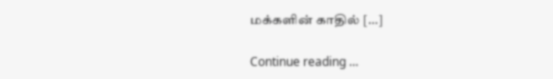மக்களின் காதில் […]

Continue reading …